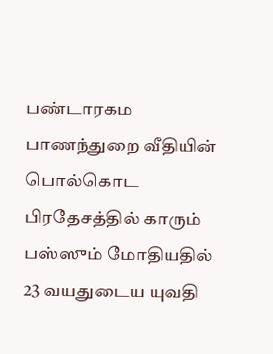பண்டாரகம பாணந்துறை வீதியின் பொல்கொட பிரதேசத்தில் காரும் பஸ்ஸும் மோதியதில் 23 வயதுடைய யுவதி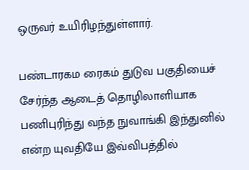ஒருவர் உயிரிழந்துள்ளார்.

பண்டாரகம ரைகம் துடுவ பகுதியைச் சேர்ந்த ஆடைத் தொழிலாளியாக பணிபுரிந்து வந்த நுவாங்கி இந்துனில் என்ற யுவதியே இவ்விபத்தில்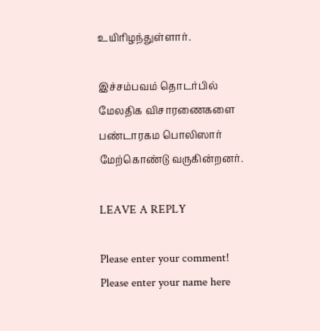உயிரிழந்துள்ளார்.

இச்சம்பவம் தொடர்பில் மேலதிக விசாரணைகளை பண்டாரகம பொலிஸார் மேற்கொண்டு வருகின்றனர்.

LEAVE A REPLY

Please enter your comment!
Please enter your name here